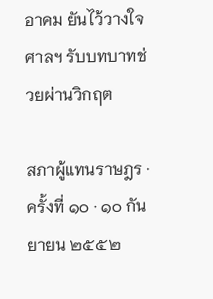อาคม ยันไว้วางใจศาลฯ รับบทบาทช่วยผ่านวิกฤต

สภาผู้แทนราษฎร · ครั้งที่ ๑๐ · ๑๐ กันยายน ๒๕๕๒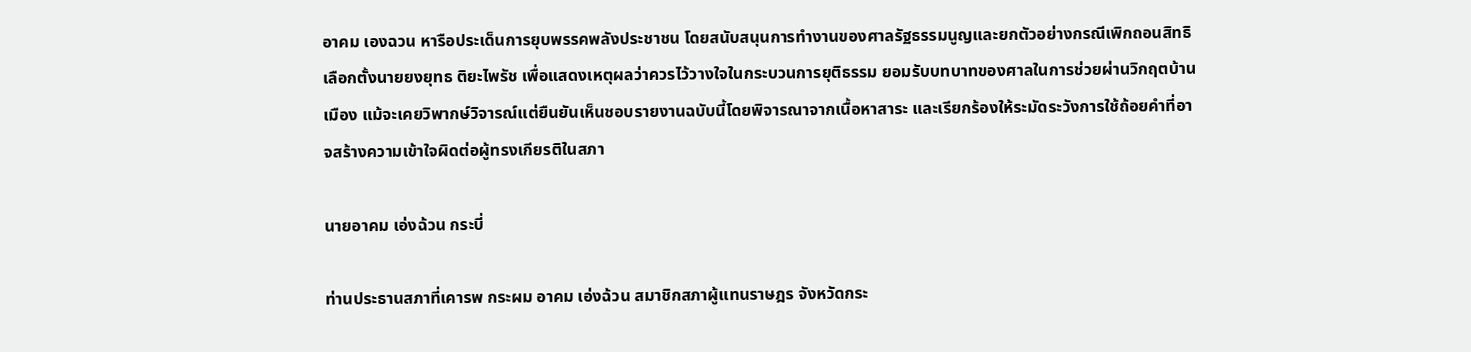อาคม เองฉวน หารือประเด็นการยุบพรรคพลังประชาชน โดยสนับสนุนการทำงานของศาลรัฐธรรมนูญและยกตัวอย่างกรณีเพิกถอนสิทธิเลือกตั้งนายยงยุทธ ติยะไพรัช เพื่อแสดงเหตุผลว่าควรไว้วางใจในกระบวนการยุติธรรม ยอมรับบทบาทของศาลในการช่วยผ่านวิกฤตบ้านเมือง แม้จะเคยวิพากษ์วิจารณ์แต่ยืนยันเห็นชอบรายงานฉบับนี้โดยพิจารณาจากเนื้อหาสาระ และเรียกร้องให้ระมัดระวังการใช้ถ้อยคำที่อาจสร้างความเข้าใจผิดต่อผู้ทรงเกียรติในสภา

นายอาคม เอ่งฉ้วน กระบี่

ท่านประธานสภาที่เคารพ กระผม อาคม เอ่งฉ้วน สมาชิกสภาผู้แทนราษฎร จังหวัดกระ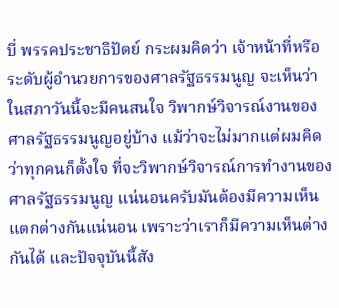บี่ พรรคประชาธิปัตย์ กระผมคิดว่า เจ้าหน้าที่หรือระดับผู้อํานวยการของศาลรัฐธรรมนูญ จะเห็นว่าในสภาวันนี้จะมีคนสนใจ วิพากษ์วิจารณ์งานของศาลรัฐธรรมนูญอยู่บ้าง แม้ว่าจะไม่มากแต่ผมคิดว่าทุกคนก็ตั้งใจ ที่จะวิพากษ์วิจารณ์การทํางานของศาลรัฐธรรมนูญ แน่นอนครับมันต้องมีความเห็น แตกต่างกันแน่นอน เพราะว่าเราก็มีความเห็นต่างกันได้ และปัจจุบันนี้สัง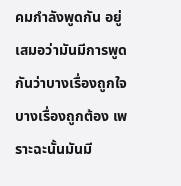คมกําลังพูดกัน อยู่เสมอว่ามันมีการพูดกันว่าบางเรื่องถูกใจ บางเรื่องถูกต้อง เพราะฉะนั้นมันมี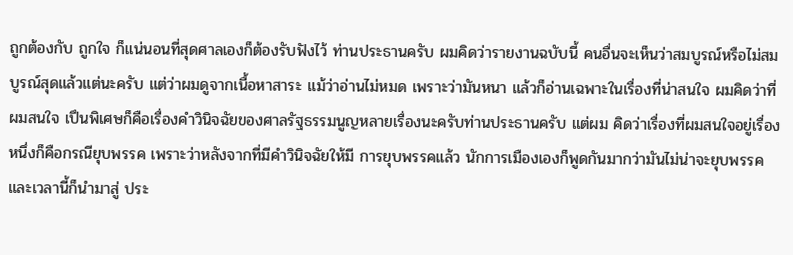ถูกต้องกับ ถูกใจ ก็แน่นอนที่สุดศาลเองก็ต้องรับฟังไว้ ท่านประธานครับ ผมคิดว่ารายงานฉบับนี้ คนอื่นจะเห็นว่าสมบูรณ์หรือไม่สมบูรณ์สุดแล้วแต่นะครับ แต่ว่าผมดูจากเนื้อหาสาระ แม้ว่าอ่านไม่หมด เพราะว่ามันหนา แล้วก็อ่านเฉพาะในเรื่องที่น่าสนใจ ผมคิดว่าที่ผมสนใจ เปึนพิเศษก็คือเรื่องคําวินิจฉัยของศาลรัฐธรรมนูญหลายเรื่องนะครับท่านประธานครับ แต่ผม คิดว่าเรื่องที่ผมสนใจอยู่เรื่องหนึ่งก็คือกรณียุบพรรค เพราะว่าหลังจากที่มีคําวินิจฉัยให้มี การยุบพรรคแล้ว นักการเมืองเองก็พูดกันมากว่ามันไม่น่าจะยุบพรรค และเวลานี้ก็นํามาสู่ ประ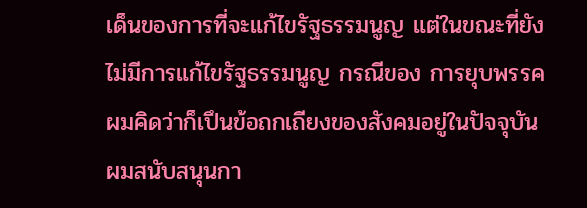เด็นของการที่จะแก้ไขรัฐธรรมนูญ แต่ในขณะที่ยังไม่มีการแก้ไขรัฐธรรมนูญ กรณีของ การยุบพรรค ผมคิดว่าก็เปึนข้อถกเถียงของสังคมอยู่ในปัจจุบัน ผมสนับสนุนกา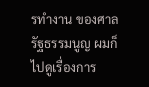รทํางาน ของศาลรัฐธรรมนูญ ผมก็ไปดูเรื่องการ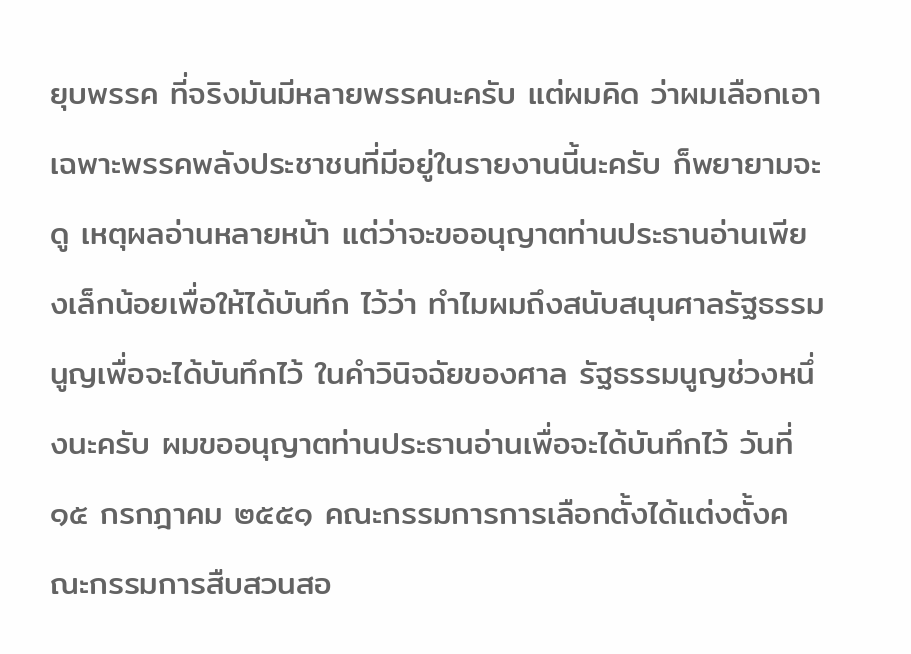ยุบพรรค ที่จริงมันมีหลายพรรคนะครับ แต่ผมคิด ว่าผมเลือกเอาเฉพาะพรรคพลังประชาชนที่มีอยู่ในรายงานนี้นะครับ ก็พยายามจะดู เหตุผลอ่านหลายหน้า แต่ว่าจะขออนุญาตท่านประธานอ่านเพียงเล็กน้อยเพื่อให้ได้บันทึก ไว้ว่า ทําไมผมถึงสนับสนุนศาลรัฐธรรมนูญเพื่อจะได้บันทึกไว้ ในคําวินิจฉัยของศาล รัฐธรรมนูญช่วงหนึ่งนะครับ ผมขออนุญาตท่านประธานอ่านเพื่อจะได้บันทึกไว้ วันที่ ๑๕ กรกฎาคม ๒๕๕๑ คณะกรรมการการเลือกตั้งได้แต่งตั้งคณะกรรมการสืบสวนสอ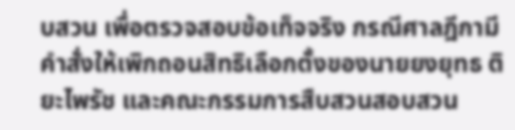บสวน เพื่อตรวจสอบข้อเท็จจริง กรณีศาลฎีกามีคําสั่งให้เพิกถอนสิทธิเลือกตั้งของนายยงยุทธ ติยะไพรัช และคณะกรรมการสืบสวนสอบสวน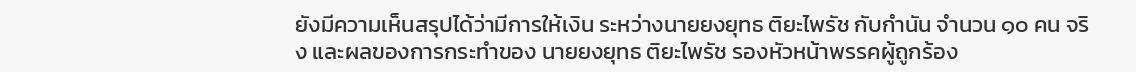ยังมีความเห็นสรุปได้ว่ามีการให้เงิน ระหว่างนายยงยุทธ ติยะไพรัช กับกํานัน จํานวน ๑๐ คน จริง และผลของการกระทําของ นายยงยุทธ ติยะไพรัช รองหัวหน้าพรรคผู้ถูกร้อง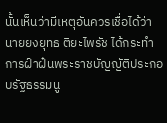นั้นเห็นว่ามีเหตุอันควรเชื่อได้ว่า นายยงยุทธ ติยะไพรัช ได้กระทําการฝ์าฝ๋นพระราชบัญญัติประกอบรัฐธรรมนู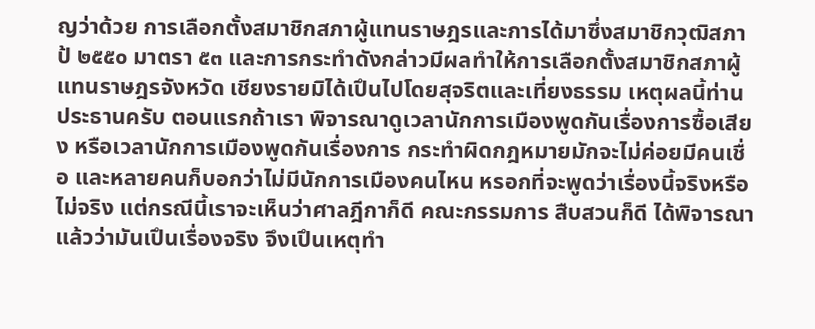ญว่าด้วย การเลือกตั้งสมาชิกสภาผู้แทนราษฎรและการได้มาซึ่งสมาชิกวุฒิสภา ป้ ๒๕๕๐ มาตรา ๕๓ และการกระทําดังกล่าวมีผลทําให้การเลือกตั้งสมาชิกสภาผู้แทนราษฎรจังหวัด เชียงรายมิได้เปึนไปโดยสุจริตและเที่ยงธรรม เหตุผลนี้ท่านประธานครับ ตอนแรกถ้าเรา พิจารณาดูเวลานักการเมืองพูดกันเรื่องการซื้อเสียง หรือเวลานักการเมืองพูดกันเรื่องการ กระทําผิดกฎหมายมักจะไม่ค่อยมีคนเชื่อ และหลายคนก็บอกว่าไม่มีนักการเมืองคนไหน หรอกที่จะพูดว่าเรื่องนี้จริงหรือไม่จริง แต่กรณีนี้เราจะเห็นว่าศาลฎีกาก็ดี คณะกรรมการ สืบสวนก็ดี ได้พิจารณาแล้วว่ามันเปึนเรื่องจริง จึงเปึนเหตุทํา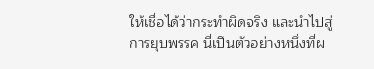ให้เชื่อได้ว่ากระทําผิดจริง และนําไปสู่การยุบพรรค นี่เปึนตัวอย่างหนึ่งที่ผ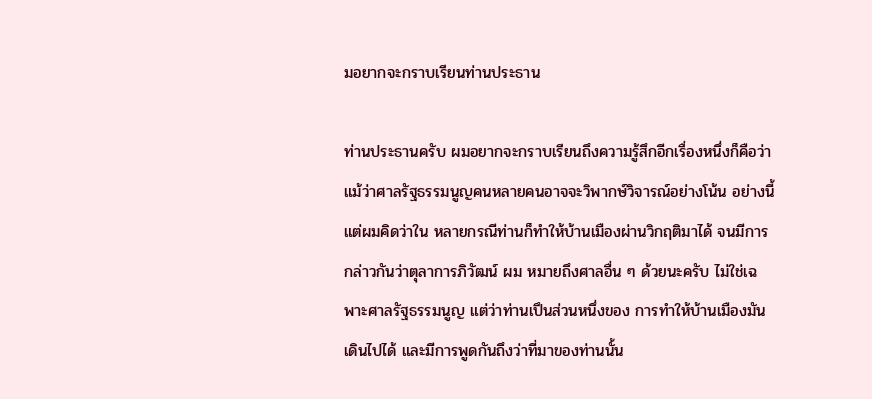มอยากจะกราบเรียนท่านประธาน

ท่านประธานครับ ผมอยากจะกราบเรียนถึงความรู้สึกอีกเรื่องหนึ่งก็คือว่า แม้ว่าศาลรัฐธรรมนูญคนหลายคนอาจจะวิพากษ์วิจารณ์อย่างโน้น อย่างนี้ แต่ผมคิดว่าใน หลายกรณีท่านก็ทําให้บ้านเมืองผ่านวิกฤติมาได้ จนมีการกล่าวกันว่าตุลาการภิวัฒน์ ผม หมายถึงศาลอื่น ๆ ด้วยนะครับ ไม่ใช่เฉพาะศาลรัฐธรรมนูญ แต่ว่าท่านเปึนส่วนหนึ่งของ การทําให้บ้านเมืองมันเดินไปได้ และมีการพูดกันถึงว่าที่มาของท่านนั้น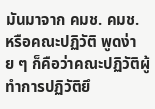มันมาจาก คมช. คมช. หรือคณะปฏิวัติ พูดง่าย ๆ ก็คือว่าคณะปฏิวัติผู้ทําการปฏิวัติยึ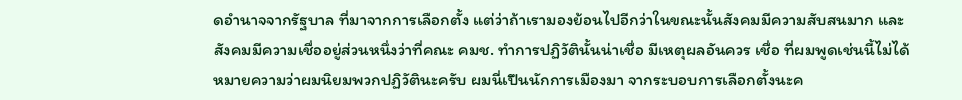ดอํานาจจากรัฐบาล ที่มาจากการเลือกตั้ง แต่ว่าถ้าเรามองย้อนไปอีกว่าในขณะนั้นสังคมมีความสับสนมาก และสังคมมีความเชื่ออยู่ส่วนหนึ่งว่าที่คณะ คมช. ทําการปฏิวัตินั้นน่าเชื่อ มีเหตุผลอันควร เชื่อ ที่ผมพูดเช่นนี้ไม่ได้หมายความว่าผมนิยมพวกปฏิวัตินะครับ ผมนี่เปึนนักการเมืองมา จากระบอบการเลือกตั้งนะค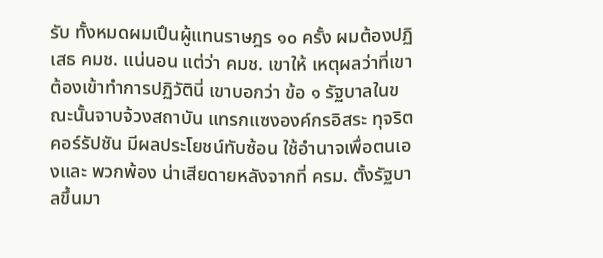รับ ทั้งหมดผมเปึนผู้แทนราษฎร ๑๐ ครั้ง ผมต้องปฏิเสธ คมช. แน่นอน แต่ว่า คมช. เขาให้ เหตุผลว่าที่เขาต้องเข้าทําการปฏิวัตินี่ เขาบอกว่า ข้อ ๑ รัฐบาลในขณะนั้นจาบจ้วงสถาบัน แทรกแซงองค์กรอิสระ ทุจริตคอร์รัปชัน มีผลประโยชน์ทับซ้อน ใช้อํานาจเพื่อตนเองและ พวกพ้อง น่าเสียดายหลังจากที่ ครม. ตั้งรัฐบาลขึ้นมา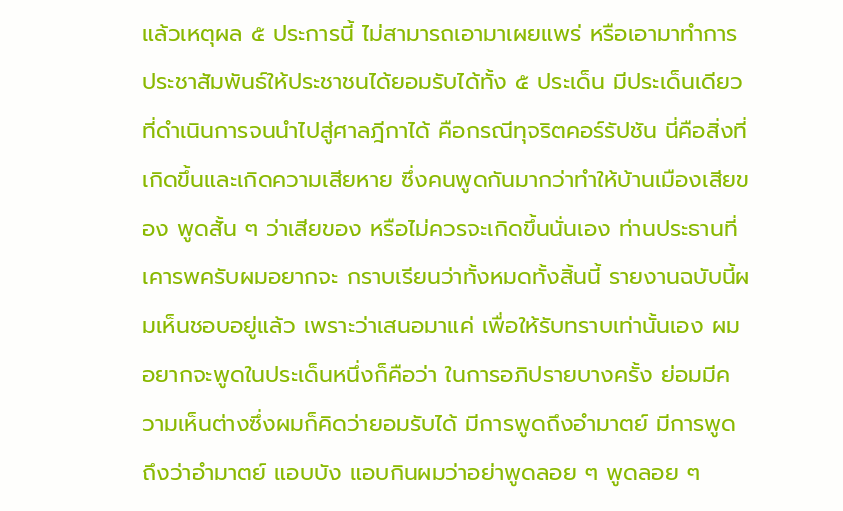แล้วเหตุผล ๕ ประการนี้ ไม่สามารถเอามาเผยแพร่ หรือเอามาทําการประชาสัมพันธ์ให้ประชาชนได้ยอมรับได้ทั้ง ๕ ประเด็น มีประเด็นเดียวที่ดําเนินการจนนําไปสู่ศาลฎีกาได้ คือกรณีทุจริตคอร์รัปชัน นี่คือสิ่งที่เกิดขึ้นและเกิดความเสียหาย ซึ่งคนพูดกันมากว่าทําให้บ้านเมืองเสียของ พูดสั้น ๆ ว่าเสียของ หรือไม่ควรจะเกิดขึ้นนั่นเอง ท่านประธานที่เคารพครับผมอยากจะ กราบเรียนว่าทั้งหมดทั้งสิ้นนี้ รายงานฉบับนี้ผมเห็นชอบอยู่แล้ว เพราะว่าเสนอมาแค่ เพื่อให้รับทราบเท่านั้นเอง ผมอยากจะพูดในประเด็นหนึ่งก็คือว่า ในการอภิปรายบางครั้ง ย่อมมีความเห็นต่างซึ่งผมก็คิดว่ายอมรับได้ มีการพูดถึงอํามาตย์ มีการพูดถึงว่าอํามาตย์ แอบบัง แอบกินผมว่าอย่าพูดลอย ๆ พูดลอย ๆ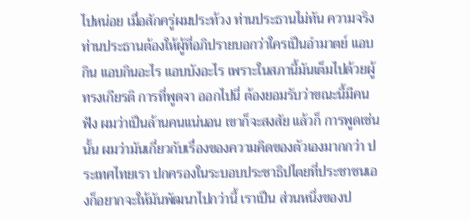ไปหน่อย เมื่อสักครู่ผมประท้วง ท่านประธานไม่ทัน ความจริงท่านประธานต้องให้ผู้ที่อภิปรายบอกว่าใครเปึนอํามาตย์ แอบกิน แอบกินอะไร แอบบังอะไร เพราะในสภานี้มันเต็มไปด้วยผู้ทรงเกียรติ การที่พูดจา ออกไปนี่ ต้องยอมรับว่าขณะนี้มีคนฟัง ผมว่าเปึนล้านคนแน่นอน เขาก็จะสงสัย แล้วก็ การพูดเช่นนั้น ผมว่ามันเกี่ยวกับเรื่องของความคิดของตัวเองมากกว่า ประเทศไทยเรา ปกครองในระบอบประชาธิปไตยที่ประชาชนเองก็อยากจะให้มันพัฒนาไปกว่านี้ เราเปึน ส่วนหนึ่งของป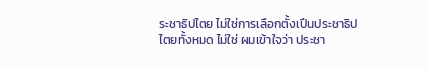ระชาธิปไตย ไม่ใช่การเลือกตั้งเปึนประชาธิปไตยทั้งหมด ไม่ใช่ ผมเข้าใจว่า ประชา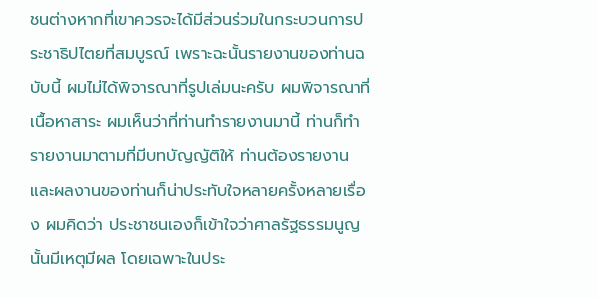ชนต่างหากที่เขาควรจะได้มีส่วนร่วมในกระบวนการประชาธิปไตยที่สมบูรณ์ เพราะฉะนั้นรายงานของท่านฉบับนี้ ผมไม่ได้พิจารณาที่รูปเล่มนะครับ ผมพิจารณาที่ เนื้อหาสาระ ผมเห็นว่าที่ท่านทํารายงานมานี้ ท่านก็ทํารายงานมาตามที่มีบทบัญญัติให้ ท่านต้องรายงาน และผลงานของท่านก็น่าประทับใจหลายครั้งหลายเรื่อง ผมคิดว่า ประชาชนเองก็เข้าใจว่าศาลรัฐธรรมนูญนั้นมีเหตุมีผล โดยเฉพาะในประ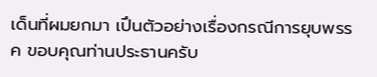เด็นที่ผมยกมา เปึนตัวอย่างเรื่องกรณีการยุบพรรค ขอบคุณท่านประธานครับ